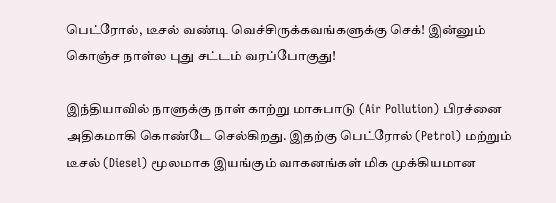பெட்ரோல், டீசல் வண்டி வெச்சிருக்கவங்களுக்கு செக்! இன்னும் கொஞ்ச நாள்ல புது சட்டம் வரப்போகுது!

இந்தியாவில் நாளுக்கு நாள் காற்று மாசுபாடு (Air Pollution) பிரச்னை அதிகமாகி கொண்டே செல்கிறது. இதற்கு பெட்ரோல் (Petrol) மற்றும் டீசல் (Diesel) மூலமாக இயங்கும் வாகனங்கள் மிக முக்கியமான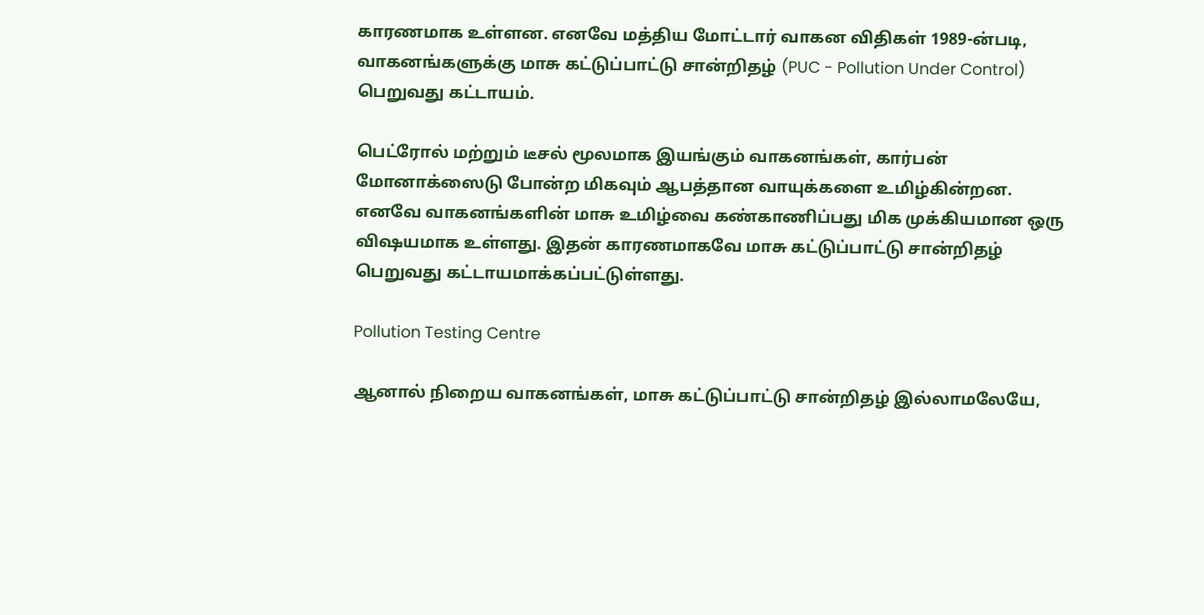காரணமாக உள்ளன. எனவே மத்திய மோட்டார் வாகன விதிகள் 1989-ன்படி, வாகனங்களுக்கு மாசு கட்டுப்பாட்டு சான்றிதழ் (PUC - Pollution Under Control) பெறுவது கட்டாயம்.

பெட்ரோல் மற்றும் டீசல் மூலமாக இயங்கும் வாகனங்கள், கார்பன் மோனாக்ஸைடு போன்ற மிகவும் ஆபத்தான வாயுக்களை உமிழ்கின்றன. எனவே வாகனங்களின் மாசு உமிழ்வை கண்காணிப்பது மிக முக்கியமான ஒரு விஷயமாக உள்ளது. இதன் காரணமாகவே மாசு கட்டுப்பாட்டு சான்றிதழ் பெறுவது கட்டாயமாக்கப்பட்டுள்ளது.

Pollution Testing Centre

ஆனால் நிறைய வாகனங்கள், மாசு கட்டுப்பாட்டு சான்றிதழ் இல்லாமலேயே,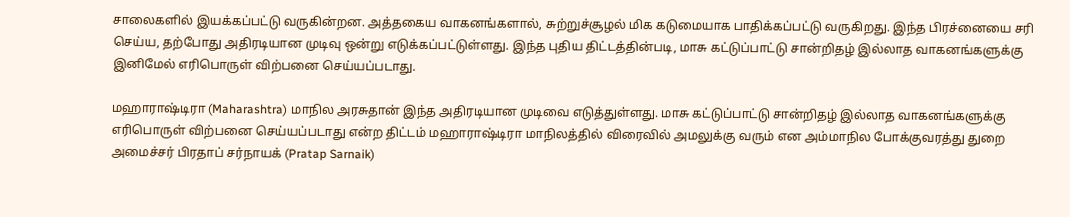சாலைகளில் இயக்கப்பட்டு வருகின்றன. அத்தகைய வாகனங்களால், சுற்றுச்சூழல் மிக கடுமையாக பாதிக்கப்பட்டு வருகிறது. இந்த பிரச்னையை சரி செய்ய, தற்போது அதிரடியான முடிவு ஒன்று எடுக்கப்பட்டுள்ளது. இந்த புதிய திட்டத்தின்படி, மாசு கட்டுப்பாட்டு சான்றிதழ் இல்லாத வாகனங்களுக்கு இனிமேல் எரிபொருள் விற்பனை செய்யப்படாது.

மஹாராஷ்டிரா (Maharashtra) மாநில அரசுதான் இந்த அதிரடியான முடிவை எடுத்துள்ளது. மாசு கட்டுப்பாட்டு சான்றிதழ் இல்லாத வாகனங்களுக்கு எரிபொருள் விற்பனை செய்யப்படாது என்ற திட்டம் மஹாராஷ்டிரா மாநிலத்தில் விரைவில் அமலுக்கு வரும் என அம்மாநில போக்குவரத்து துறை அமைச்சர் பிரதாப் சர்நாயக் (Pratap Sarnaik)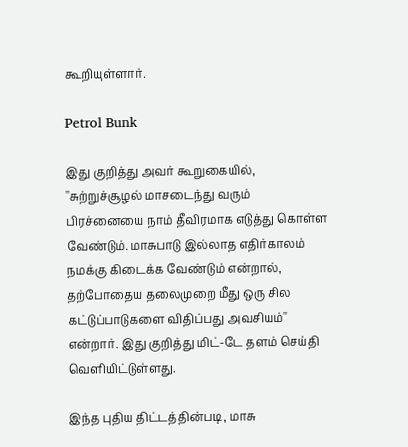கூறியுள்ளார்.

Petrol Bunk

இது குறித்து அவர் கூறுகையில், ''சுற்றுச்சூழல் மாசடைந்து வரும் பிரச்னையை நாம் தீவிரமாக எடுத்து கொள்ள வேண்டும். மாசுபாடு இல்லாத எதிர்காலம் நமக்கு கிடைக்க வேண்டும் என்றால், தற்போதைய தலைமுறை மீது ஒரு சில கட்டுப்பாடுகளை விதிப்பது அவசியம்'' என்றார். இது குறித்து மிட்-டே தளம் செய்தி வெளியிட்டுள்ளது.

இந்த புதிய திட்டத்தின்படி, மாசு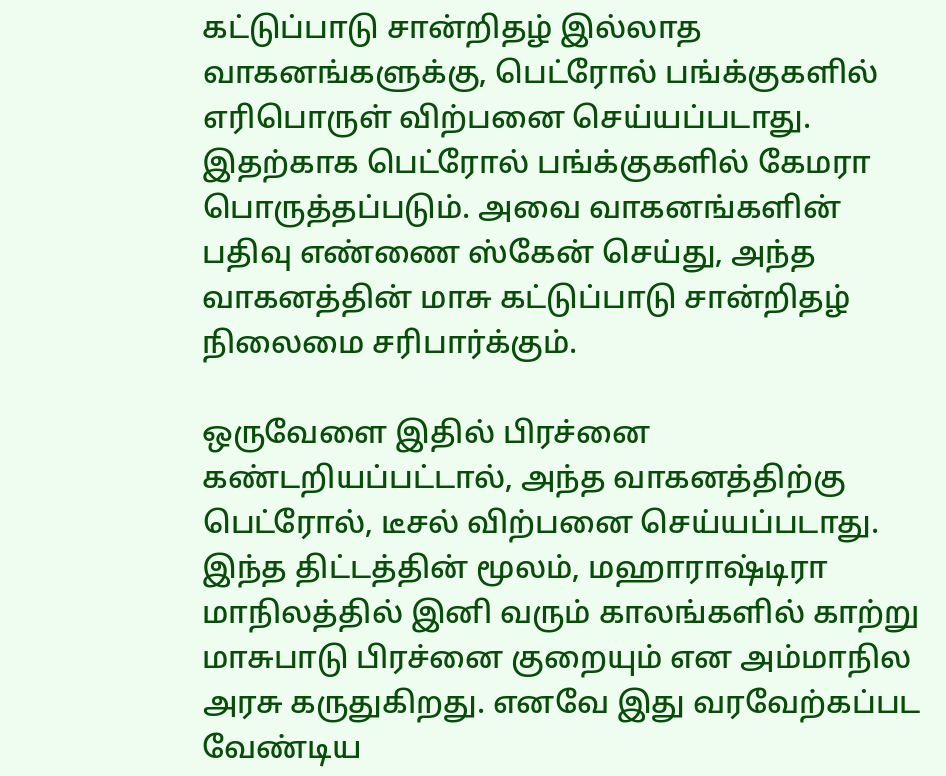கட்டுப்பாடு சான்றிதழ் இல்லாத வாகனங்களுக்கு, பெட்ரோல் பங்க்குகளில் எரிபொருள் விற்பனை செய்யப்படாது. இதற்காக பெட்ரோல் பங்க்குகளில் கேமரா பொருத்தப்படும். அவை வாகனங்களின் பதிவு எண்ணை ஸ்கேன் செய்து, அந்த வாகனத்தின் மாசு கட்டுப்பாடு சான்றிதழ் நிலைமை சரிபார்க்கும்.

ஒருவேளை இதில் பிரச்னை கண்டறியப்பட்டால், அந்த வாகனத்திற்கு பெட்ரோல், டீசல் விற்பனை செய்யப்படாது. இந்த திட்டத்தின் மூலம், மஹாராஷ்டிரா மாநிலத்தில் இனி வரும் காலங்களில் காற்று மாசுபாடு பிரச்னை குறையும் என அம்மாநில அரசு கருதுகிறது. எனவே இது வரவேற்கப்பட வேண்டிய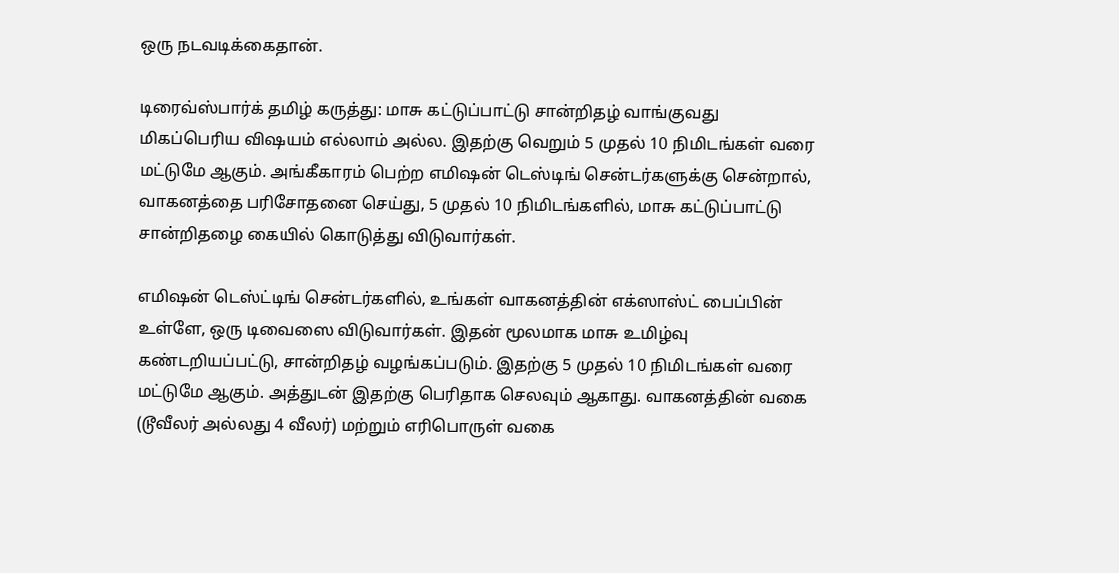ஒரு நடவடிக்கைதான்.

டிரைவ்ஸ்பார்க் தமிழ் கருத்து: மாசு கட்டுப்பாட்டு சான்றிதழ் வாங்குவது மிகப்பெரிய விஷயம் எல்லாம் அல்ல. இதற்கு வெறும் 5 முதல் 10 நிமிடங்கள் வரை மட்டுமே ஆகும். அங்கீகாரம் பெற்ற எமிஷன் டெஸ்டிங் சென்டர்களுக்கு சென்றால், வாகனத்தை பரிசோதனை செய்து, 5 முதல் 10 நிமிடங்களில், மாசு கட்டுப்பாட்டு சான்றிதழை கையில் கொடுத்து விடுவார்கள்.

எமிஷன் டெஸ்ட்டிங் சென்டர்களில், உங்கள் வாகனத்தின் எக்ஸாஸ்ட் பைப்பின் உள்ளே, ஒரு டிவைஸை விடுவார்கள். இதன் மூலமாக மாசு உமிழ்வு கண்டறியப்பட்டு, சான்றிதழ் வழங்கப்படும். இதற்கு 5 முதல் 10 நிமிடங்கள் வரை மட்டுமே ஆகும். அத்துடன் இதற்கு பெரிதாக செலவும் ஆகாது. வாகனத்தின் வகை (டூவீலர் அல்லது 4 வீலர்) மற்றும் எரிபொருள் வகை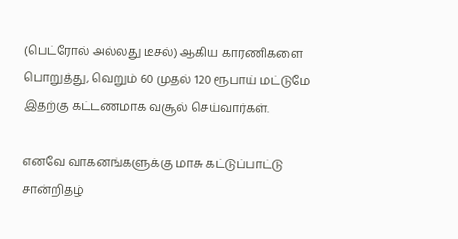(பெட்ரோல் அல்லது டீசல்) ஆகிய காரணிகளை பொறுத்து, வெறும் 60 முதல் 120 ரூபாய் மட்டுமே இதற்கு கட்டணமாக வசூல் செய்வார்கள்.

எனவே வாகனங்களுக்கு மாசு கட்டுப்பாட்டு சான்றிதழ்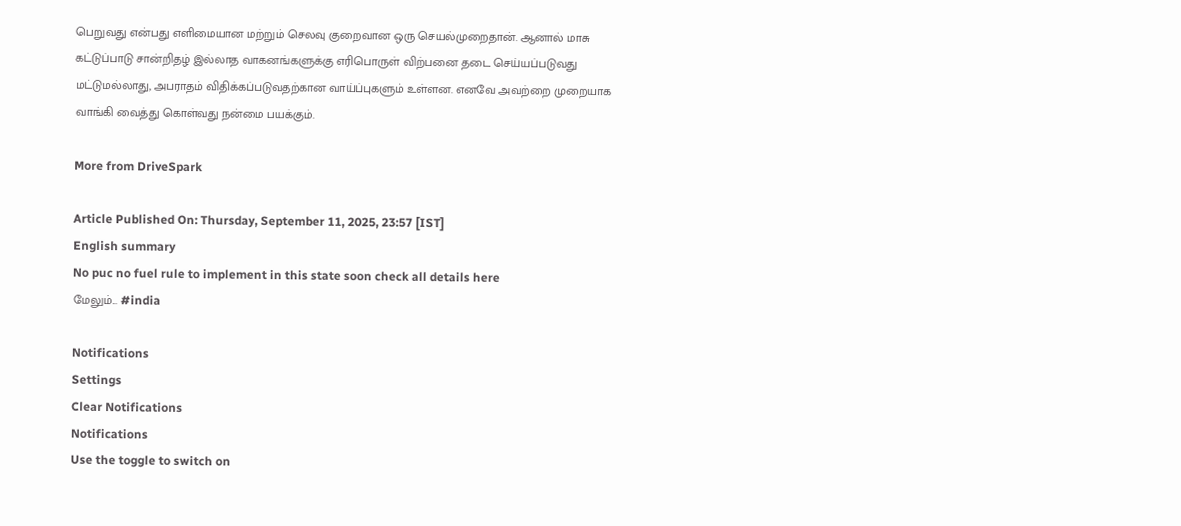பெறுவது என்பது எளிமையான மற்றும் செலவு குறைவான ஒரு செயல்முறைதான். ஆனால் மாசு கட்டுப்பாடு சான்றிதழ் இல்லாத வாகனங்களுக்கு எரிபொருள் விற்பனை தடை செய்யப்படுவது மட்டுமல்லாது, அபராதம் விதிக்கப்படுவதற்கான வாய்ப்புகளும் உள்ளன. எனவே அவற்றை முறையாக வாங்கி வைத்து கொள்வது நன்மை பயக்கும்.

More from DriveSpark

Article Published On: Thursday, September 11, 2025, 23:57 [IST]
English summary
No puc no fuel rule to implement in this state soon check all details here
மேலும்... #india

Notifications
Settings
Clear Notifications
Notifications
Use the toggle to switch on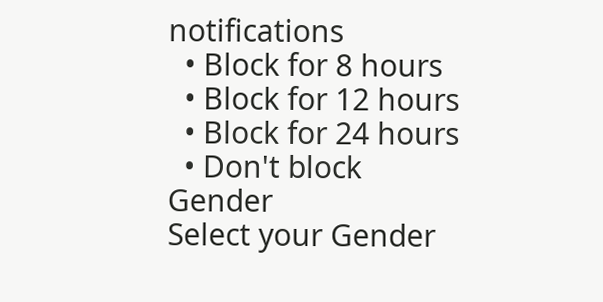notifications
  • Block for 8 hours
  • Block for 12 hours
  • Block for 24 hours
  • Don't block
Gender
Select your Gender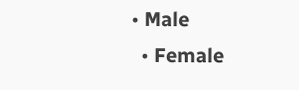• Male
  • Female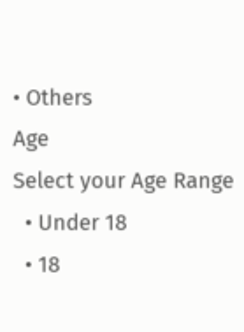• Others
Age
Select your Age Range
  • Under 18
  • 18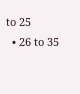to 25
  • 26 to 35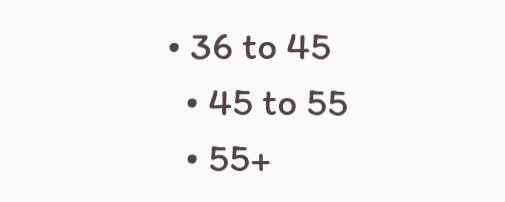• 36 to 45
  • 45 to 55
  • 55+